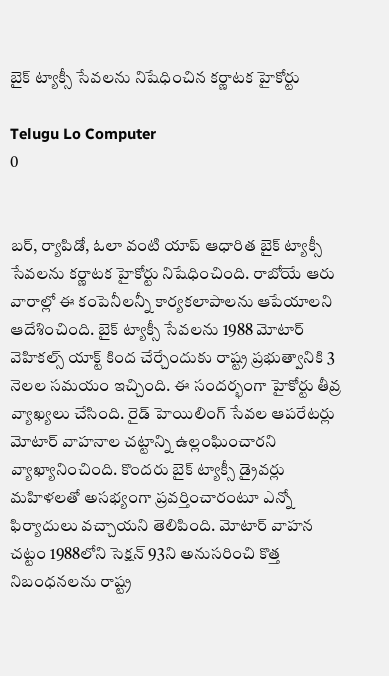బైక్ ట్యాక్సీ సేవలను నిషేధించిన కర్ణాటక హైకోర్టు

Telugu Lo Computer
0


బర్, ర్యాపిడో, ఓలా వంటి యాప్ ఆధారిత బైక్ ట్యాక్సీ సేవలను కర్ణాటక హైకోర్టు నిషేధించింది. రాబోయే ఆరు వారాల్లో ఈ కంపెనీలన్నీ కార్యకలాపాలను ఆపేయాలని ఆదేశించింది. బైక్ ట్యాక్సీ సేవలను 1988 మోటార్ వెహికల్స్ యాక్ట్ కింద చేర్చేందుకు రాష్ట్ర ప్రభుత్వానికి 3 నెలల సమయం ఇచ్చింది. ఈ సందర్భంగా హైకోర్టు తీవ్ర వ్యాఖ్యలు చేసింది. రైడ్ హెయిలింగ్ సేవల ఆపరేటర్లు మోటార్ వాహనాల చట్టాన్ని ఉల్లంఘించారని వ్యాఖ్యానించింది. కొందరు బైక్ ట్యాక్సీ డ్రైవర్లు మహిళలతో అసభ్యంగా ప్రవర్తించారంటూ ఎన్నో ఫిర్యాదులు వచ్చాయని తెలిపింది. మోటార్ వాహన చట్టం 1988లోని సెక్షన్ 93ని అనుసరించి కొత్త నిబంధనలను రాష్ట్ర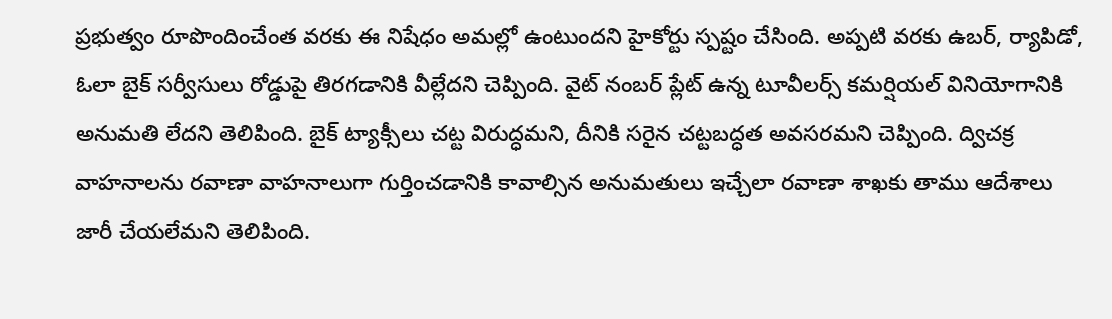ప్రభుత్వం రూపొందించేంత వరకు ఈ నిషేధం అమల్లో ఉంటుందని హైకోర్టు స్పష్టం చేసింది. అప్పటి వరకు ఉబర్, ర్యాపిడో, ఓలా బైక్ సర్వీసులు రోడ్డుపై తిరగడానికి వీల్లేదని చెప్పింది. వైట్ నంబర్ ప్లేట్ ఉన్న టూవీలర్స్ కమర్షియల్ వినియోగానికి అనుమతి లేదని తెలిపింది. బైక్ ట్యాక్సీలు చట్ట విరుద్ధమని, దీనికి సరైన చట్టబద్ధత అవసరమని చెప్పింది. ద్విచక్ర వాహనాలను రవాణా వాహనాలుగా గుర్తించడానికి కావాల్సిన అనుమతులు ఇచ్చేలా రవాణా శాఖకు తాము ఆదేశాలు జారీ చేయలేమని తెలిపింది.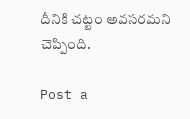దీనికి చట్టం అవసరమని చెప్పింది.

Post a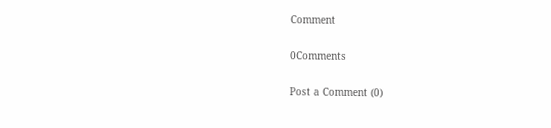Comment

0Comments

Post a Comment (0)